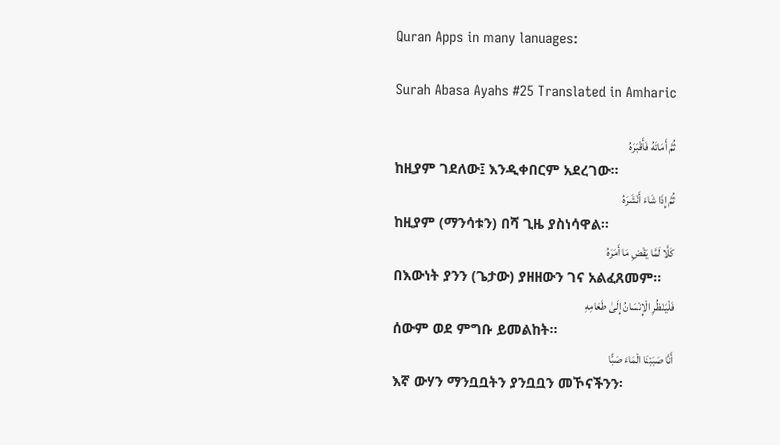Quran Apps in many lanuages:

Surah Abasa Ayahs #25 Translated in Amharic

ثُمَّ أَمَاتَهُ فَأَقْبَرَهُ
ከዚያም ገደለው፤ እንዲቀበርም አደረገው፡፡
ثُمَّ إِذَا شَاءَ أَنْشَرَهُ
ከዚያም (ማንሳቱን) በሻ ጊዜ ያስነሳዋል፡፡
كَلَّا لَمَّا يَقْضِ مَا أَمَرَهُ
በእውነት ያንን (ጌታው) ያዘዘውን ገና አልፈጸመም፡፡
فَلْيَنْظُرِ الْإِنْسَانُ إِلَىٰ طَعَامِهِ
ሰውም ወደ ምግቡ ይመልከት፡፡
أَنَّا صَبَبْنَا الْمَاءَ صَبًّا
እኛ ውሃን ማንቧቧትን ያንቧቧን መኾናችንን፡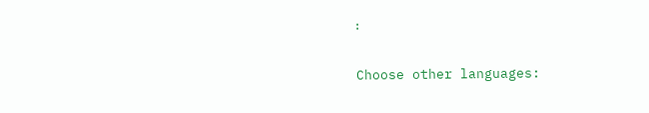፡

Choose other languages: